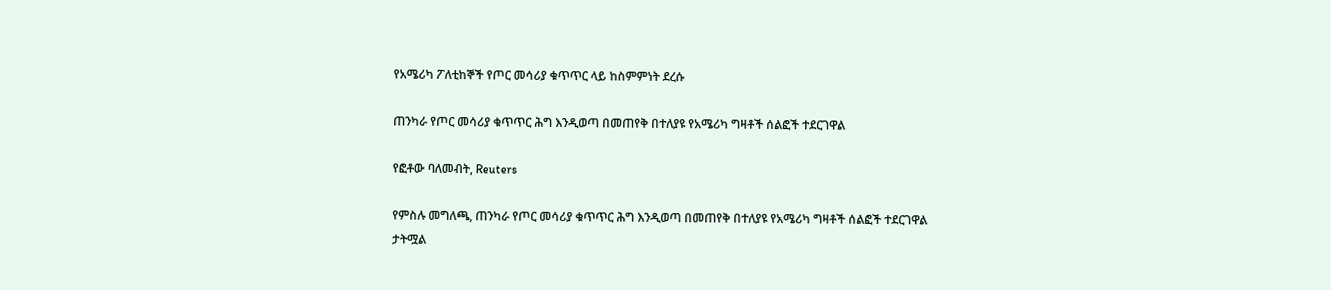የአሜሪካ ፖለቲከኞች የጦር መሳሪያ ቁጥጥር ላይ ከስምምነት ደረሱ

ጠንካራ የጦር መሳሪያ ቁጥጥር ሕግ እንዲወጣ በመጠየቅ በተለያዩ የአሜሪካ ግዛቶች ሰልፎች ተደርገዋል

የፎቶው ባለመብት, Reuters

የምስሉ መግለጫ, ጠንካራ የጦር መሳሪያ ቁጥጥር ሕግ እንዲወጣ በመጠየቅ በተለያዩ የአሜሪካ ግዛቶች ሰልፎች ተደርገዋል
ታትሟል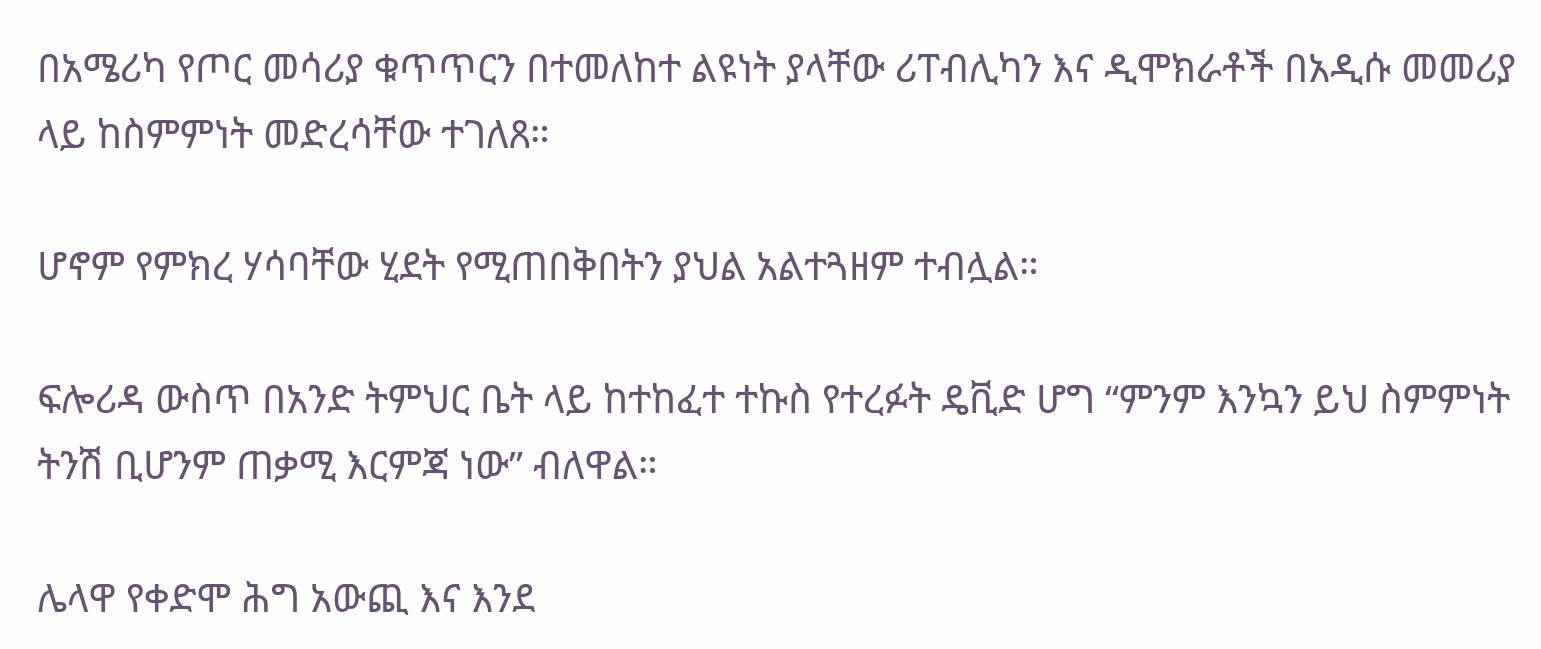በአሜሪካ የጦር መሳሪያ ቁጥጥርን በተመለከተ ልዩነት ያላቸው ሪፐብሊካን እና ዲሞክራቶች በአዲሱ መመሪያ ላይ ከስምምነት መድረሳቸው ተገለጸ።

ሆኖም የምክረ ሃሳባቸው ሂደት የሚጠበቅበትን ያህል አልተጓዘም ተብሏል።

ፍሎሪዳ ውስጥ በአንድ ትምህር ቤት ላይ ከተከፈተ ተኩስ የተረፉት ዴቪድ ሆግ “ምንም እንኳን ይህ ስምምነት ትንሽ ቢሆንም ጠቃሚ እርምጃ ነው” ብለዋል።

ሌላዋ የቀድሞ ሕግ አውጪ እና እንደ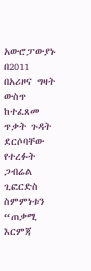አውሮፓውያኑ በ2011 በአሪዞና ግዛት ውስጥ ከተፈጸመ ጥቃት ጉዳት ደርሶባቸው የተረፉት ጋብሬል ጊፎርድስ ስምምነቱን “ጠቃሚ እርምጃ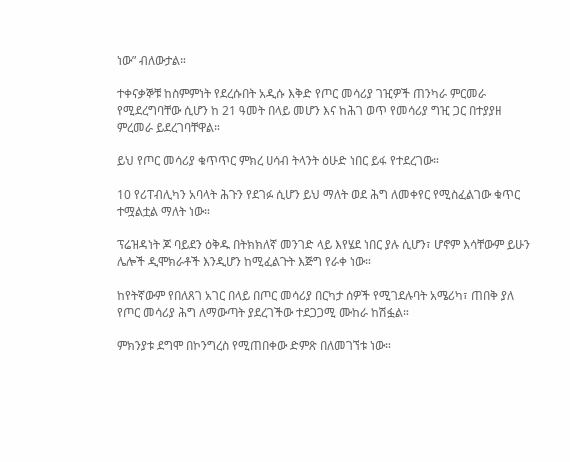ነው” ብለውታል።

ተቀናቃኞቹ ከስምምነት የደረሱበት አዲሱ እቅድ የጦር መሳሪያ ገዢዎች ጠንካራ ምርመራ የሚደረግባቸው ሲሆን ከ 21 ዓመት በላይ መሆን እና ከሕገ ወጥ የመሳሪያ ግዢ ጋር በተያያዘ ምረመራ ይደረገባቸዋል።

ይህ የጦር መሳሪያ ቁጥጥር ምክረ ሀሳብ ትላንት ዕሁድ ነበር ይፋ የተደረገው።

10 የሪፐብሊካን አባላት ሕጉን የደገፉ ሲሆን ይህ ማለት ወደ ሕግ ለመቀየር የሚስፈልገው ቁጥር ተሟልቷል ማለት ነው።

ፕሬዝዳነት ጆ ባይደን ዕቅዱ በትክክለኛ መንገድ ላይ እየሄደ ነበር ያሉ ሲሆን፣ ሆኖም እሳቸውም ይሁን ሌሎች ዲሞክራቶች እንዲሆን ከሚፈልጉት እጅግ የራቀ ነው።

ከየትኛውም የበለጸገ አገር በላይ በጦር መሳሪያ በርካታ ሰዎች የሚገደሉባት አሜሪካ፣ ጠበቅ ያለ የጦር መሳሪያ ሕግ ለማውጣት ያደረገችው ተደጋጋሚ ሙከራ ከሽፏል።

ምክንያቱ ደግሞ በኮንግረስ የሚጠበቀው ድምጽ በለመገኘቱ ነው።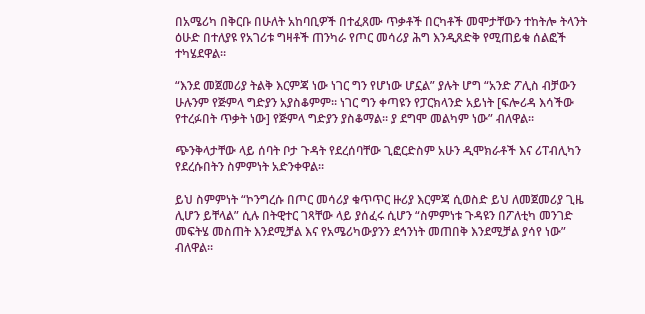በአሜሪካ በቅርቡ በሁለት አከባቢዎች በተፈጸሙ ጥቃቶች በርካቶች መሞታቸውን ተከትሎ ትላንት ዕሁድ በተለያዩ የአገሪቱ ግዛቶች ጠንካራ የጦር መሳሪያ ሕግ እንዲጸድቅ የሚጠይቁ ሰልፎች ተካሄደዋል።

“እንደ መጀመሪያ ትልቅ እርምጃ ነው ነገር ግን የሆነው ሆኗል” ያሉት ሆግ “አንድ ፖሊስ ብቻውን ሁሉንም የጅምላ ግድያን አያስቆምም። ነገር ግን ቀጣዩን የፓርክላንድ አይነት [ፍሎሪዳ እሳችው የተረፉበት ጥቃት ነው] የጅምላ ግድያን ያስቆማል። ያ ደግሞ መልካም ነው” ብለዋል።

ጭንቅላታቸው ላይ ሰባት ቦታ ጉዳት የደረሰባቸው ጊፎርድስም አሁን ዲሞክራቶች እና ሪፐብሊካን የደረሱበትን ስምምነት አድንቀዋል።

ይህ ስምምነት “ኮንግረሱ በጦር መሳሪያ ቁጥጥር ዙሪያ እርምጃ ሲወስድ ይህ ለመጀመሪያ ጊዜ ሊሆን ይቸላል” ሲሉ በትዊተር ገጻቸው ላይ ያሰፈሩ ሲሆን “ስምምነቱ ጉዳዩን በፖለቲካ መንገድ መፍትሄ መስጠት እንደሚቻል እና የአሜሪካውያንን ደኅንነት መጠበቅ እንደሚቻል ያሳየ ነው” ብለዋል።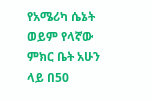የአሜሪካ ሴኔት ወይም የላኛው ምክር ቤት አሁን ላይ በ50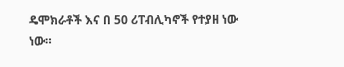ዴሞክራቶች እና በ 50 ሪፐብሊካኖች የተያዘ ነው ነው።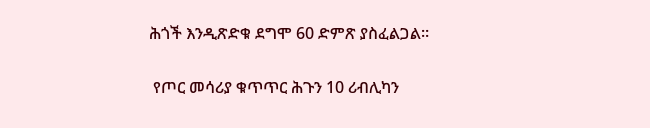ሕጎች እንዲጽድቁ ደግሞ 60 ድምጽ ያስፈልጋል።

 የጦር መሳሪያ ቁጥጥር ሕጉን 10 ሪብሊካን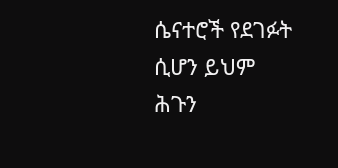ሴናተሮች የደገፉት ሲሆን ይህም ሕጉን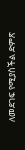ለመደገፍ የሚያስችል ድምጽ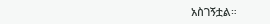አስገኝቷል።